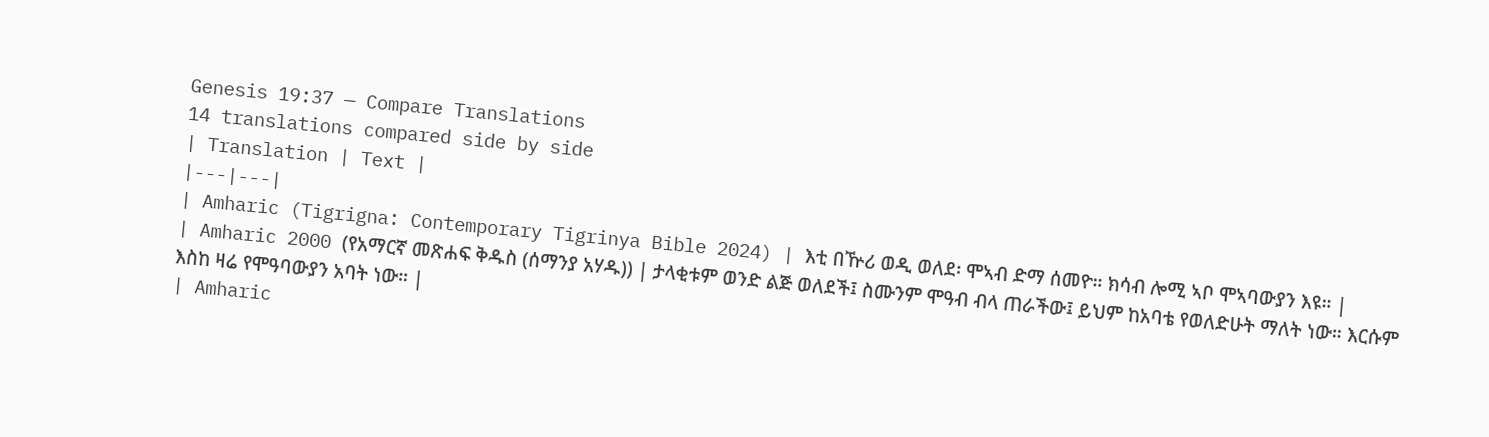Genesis 19:37 — Compare Translations
14 translations compared side by side
| Translation | Text |
|---|---|
| Amharic (Tigrigna: Contemporary Tigrinya Bible 2024) | እቲ በዅሪ ወዲ ወለደ፡ ሞኣብ ድማ ሰመዮ። ክሳብ ሎሚ ኣቦ ሞኣባውያን እዩ። |
| Amharic 2000 (የአማርኛ መጽሐፍ ቅዱስ (ሰማንያ አሃዱ)) | ታላቂቱም ወንድ ልጅ ወለደች፤ ስሙንም ሞዓብ ብላ ጠራችው፤ ይህም ከአባቴ የወለድሁት ማለት ነው። እርሱም እስከ ዛሬ የሞዓባውያን አባት ነው። |
| Amharic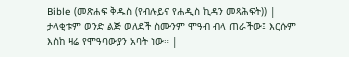Bible (መጽሐፍ ቅዱስ (የብሉይና የሐዲስ ኪዳን መጻሕፍት)) | ታላቂቱም ወንድ ልጅ ወለደች ስሙንም ሞዓብ ብላ ጠራችው፤ እርሱም እስከ ዛሬ የሞዓባውያን አባት ነው። |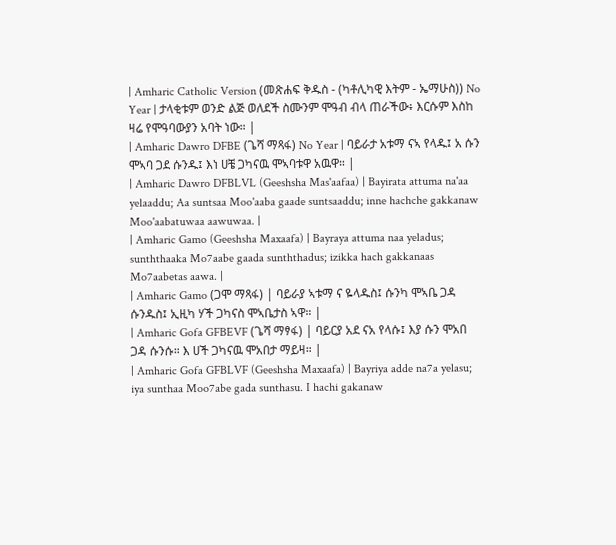| Amharic Catholic Version (መጽሐፍ ቅዱስ - (ካቶሊካዊ እትም - ኤማሁስ)) No Year | ታላቂቱም ወንድ ልጅ ወለደች ስሙንም ሞዓብ ብላ ጠራችው፥ እርሱም እስከ ዛሬ የሞዓባውያን አባት ነው። |
| Amharic Dawro DFBE (ጌሻ ማጻፋ) No Year | ባይራታ አቱማ ናኣ የላዱ፤ አ ሱን ሞኣባ ጋደ ሱንዱ፤ እነ ሀቼ ጋካናዉ ሞኣባቱዋ አዉዋ። |
| Amharic Dawro DFBLVL (Geeshsha Mas'aafaa) | Bayirata attuma na'aa yelaaddu; Aa suntsaa Moo'aaba gaade suntsaaddu; inne hachche gakkanaw Moo'aabatuwaa aawuwaa. |
| Amharic Gamo (Geeshsha Maxaafa) | Bayraya attuma naa yeladus; sunththaaka Mo7aabe gaada sunththadus; izikka hach gakkanaas Mo7aabetas aawa. |
| Amharic Gamo (ጋሞ ማጻፋ) | ባይራያ ኣቱማ ና ዬላዱስ፤ ሱንካ ሞኣቤ ጋዳ ሱንዱስ፤ ኢዚካ ሃች ጋካናስ ሞኣቤታስ ኣዋ። |
| Amharic Gofa GFBEVF (ጌሻ ማፃፋ) | ባይርያ አደ ናአ የላሱ፤ እያ ሱን ሞአበ ጋዳ ሱንሱ። እ ሀች ጋካናዉ ሞአበታ ማይዛ። |
| Amharic Gofa GFBLVF (Geeshsha Maxaafa) | Bayriya adde na7a yelasu; iya sunthaa Moo7abe gada sunthasu. I hachi gakanaw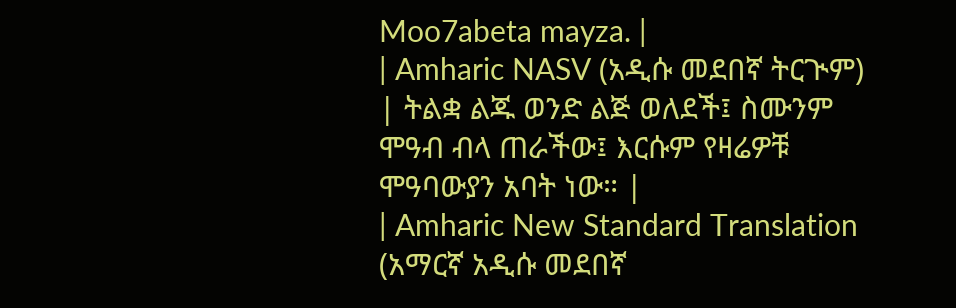Moo7abeta mayza. |
| Amharic NASV (አዲሱ መደበኛ ትርጒም) | ትልቋ ልጁ ወንድ ልጅ ወለደች፤ ስሙንም ሞዓብ ብላ ጠራችው፤ እርሱም የዛሬዎቹ ሞዓባውያን አባት ነው። |
| Amharic New Standard Translation (አማርኛ አዲሱ መደበኛ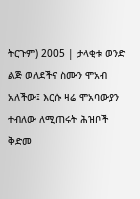ትርጉም) 2005 | ታላቂቱ ወንድ ልጅ ወለደችና ስሙን ሞአብ አለችው፤ እርሱ ዛሬ ሞአባውያን ተብለው ለሚጠሩት ሕዝቦች ቅድመ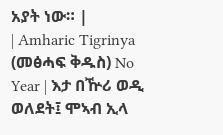አያት ነው። |
| Amharic Tigrinya (መፅሓፍ ቅዱስ) No Year | እታ በዅሪ ወዲ ወለደት፤ ሞኣብ ኢላ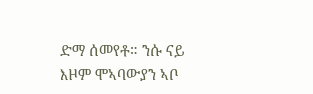ድማ ሰመየቶ። ንሱ ናይ እዞም ሞኣባውያን ኣቦ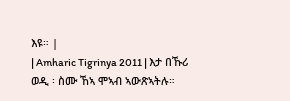እዩ። |
| Amharic Tigrinya 2011 | እታ በኹሪ ወዲ ፡ ስሙ ኸኣ ሞኣብ ኣውጽኣትሉ።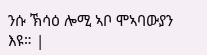ንሱ ኽሳዕ ሎሚ ኣቦ ሞኣባውያን እዩ። |